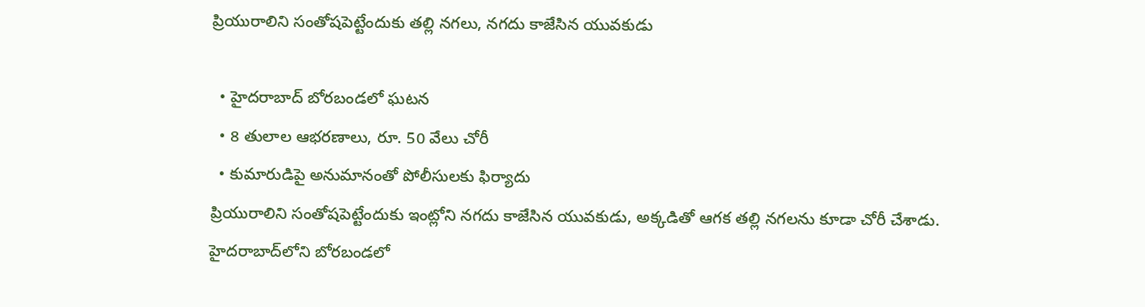ప్రియురాలిని సంతోషపెట్టేందుకు తల్లి నగలు, నగదు కాజేసిన యువకుడు

  • హైదరాబాద్ బోరబండలో ఘటన
  • 8 తులాల ఆభరణాలు, రూ. 50 వేలు చోరీ
  • కుమారుడిపై అనుమానంతో పోలీసులకు ఫిర్యాదు
ప్రియురాలిని సంతోషపెట్టేందుకు ఇంట్లోని నగదు కాజేసిన యువకుడు, అక్కడితో ఆగక తల్లి నగలను కూడా చోరీ చేశాడు. హైదరాబాద్‌లోని బోరబండలో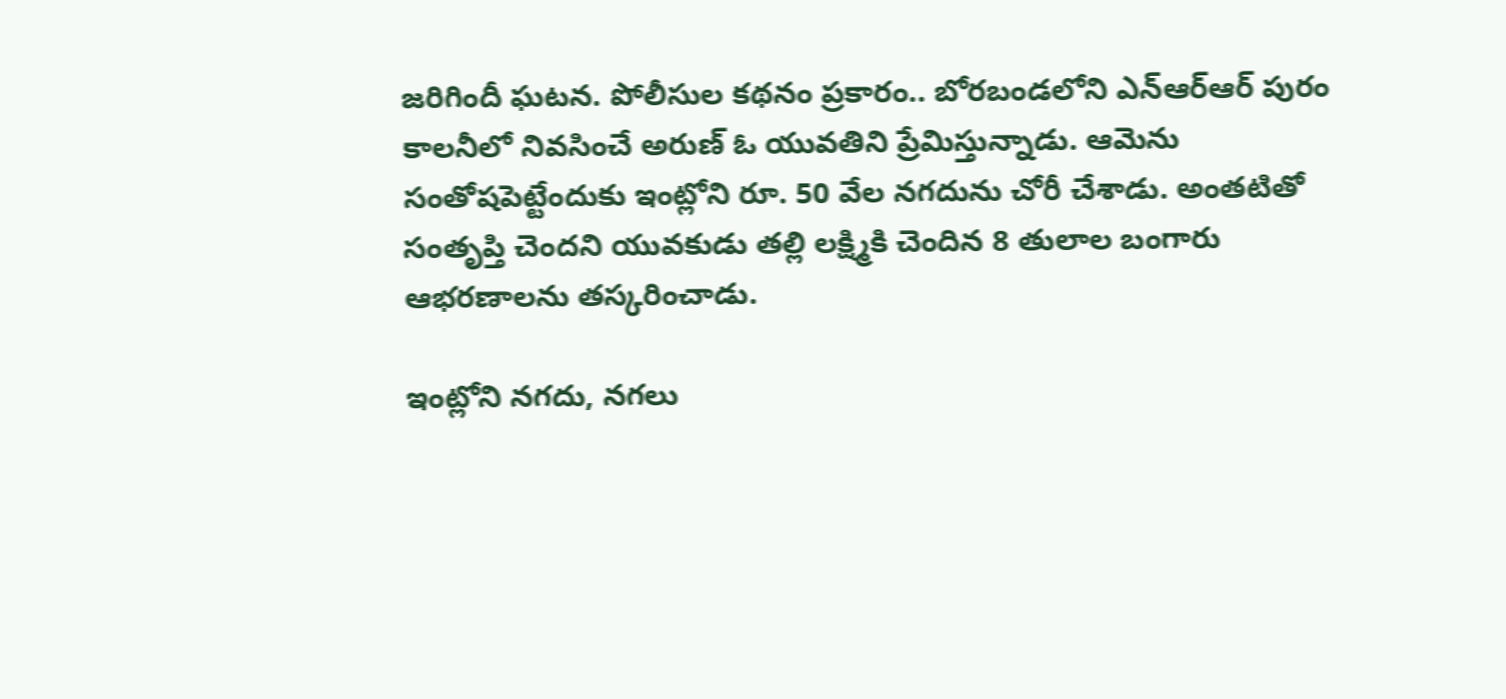జరిగిందీ ఘటన. పోలీసుల కథనం ప్రకారం.. బోరబండలోని ఎన్ఆర్ఆర్ పురం కాలనీలో నివసించే అరుణ్ ఓ యువతిని ప్రేమిస్తున్నాడు. ఆమెను సంతోషపెట్టేందుకు ఇంట్లోని రూ. 50 వేల నగదును చోరీ చేశాడు. అంతటితో సంతృప్తి చెందని యువకుడు తల్లి లక్ష్మికి చెందిన 8 తులాల బంగారు ఆభరణాలను తస్కరించాడు.

ఇంట్లోని నగదు, నగలు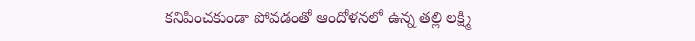కనిపించకుండా పోవడంతో ఆందోళనలో ఉన్న తల్లి లక్ష్మి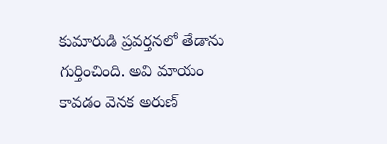కుమారుడి ప్రవర్తనలో తేడాను గుర్తించింది. అవి మాయం కావడం వెనక అరుణ్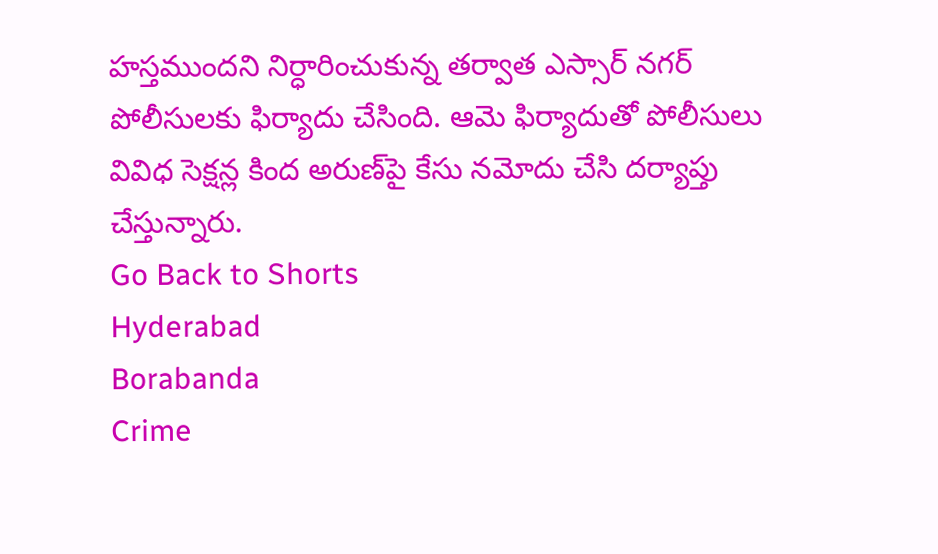హస్తముందని నిర్ధారించుకున్న తర్వాత ఎస్సార్ నగర్ పోలీసులకు ఫిర్యాదు చేసింది. ఆమె ఫిర్యాదుతో పోలీసులు వివిధ సెక్షన్ల కింద అరుణ్‌పై కేసు నమోదు చేసి దర్యాప్తు చేస్తున్నారు.
Go Back to Shorts
Hyderabad
Borabanda
Crime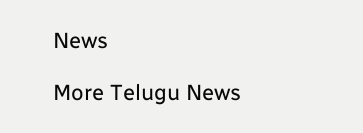News

More Telugu News